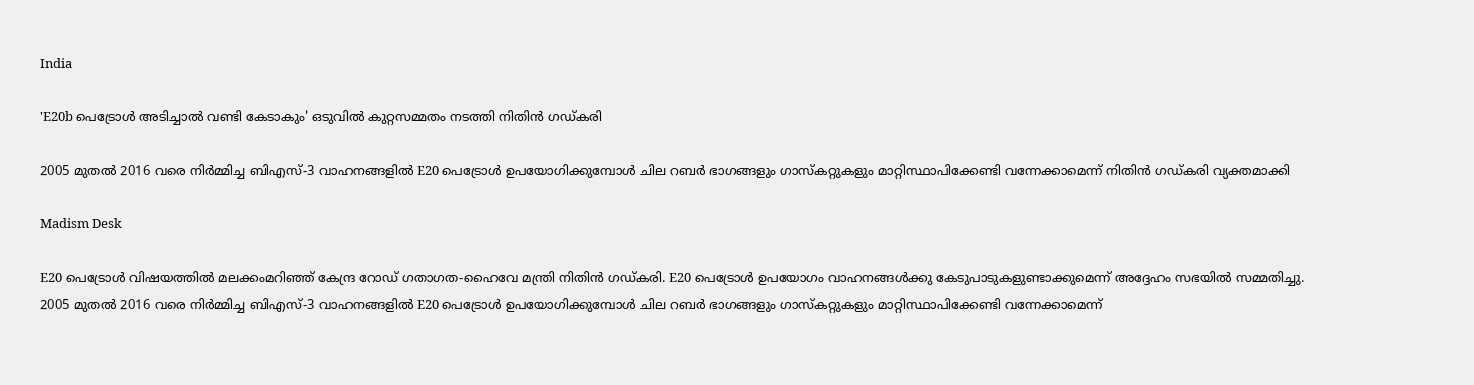India

'E20b പെട്രോള്‍ അടിച്ചാല്‍ വണ്ടി കേടാകും' ഒടുവില്‍ കുറ്റസമ്മതം നടത്തി നിതിന്‍ ഗഡ്കരി

2005 മുതൽ 2016 വരെ നിർമ്മിച്ച ബിഎസ്-3 വാഹനങ്ങളിൽ E20 പെട്രോൾ ഉപയോഗിക്കുമ്പോൾ ചില റബർ ഭാഗങ്ങളും ഗാസ്‌കറ്റുകളും മാറ്റിസ്ഥാപിക്കേണ്ടി വന്നേക്കാമെന്ന് നിതിൻ ഗഡ്കരി വ്യക്തമാക്കി

Madism Desk

E20 പെട്രോൾ വിഷയത്തിൽ മലക്കംമറിഞ്ഞ് കേന്ദ്ര റോഡ് ഗതാഗത-ഹൈവേ മന്ത്രി നിതിൻ ഗഡ്കരി. E20 പെട്രോൾ ഉപയോഗം വാഹനങ്ങൾക്കു കേടുപാടുകളുണ്ടാക്കുമെന്ന് അദ്ദേഹം സഭയിൽ സമ്മതിച്ചു. 2005 മുതൽ 2016 വരെ നിർമ്മിച്ച ബിഎസ്-3 വാഹനങ്ങളിൽ E20 പെട്രോൾ ഉപയോഗിക്കുമ്പോൾ ചില റബർ ഭാഗങ്ങളും ഗാസ്‌കറ്റുകളും മാറ്റിസ്ഥാപിക്കേണ്ടി വന്നേക്കാമെന്ന്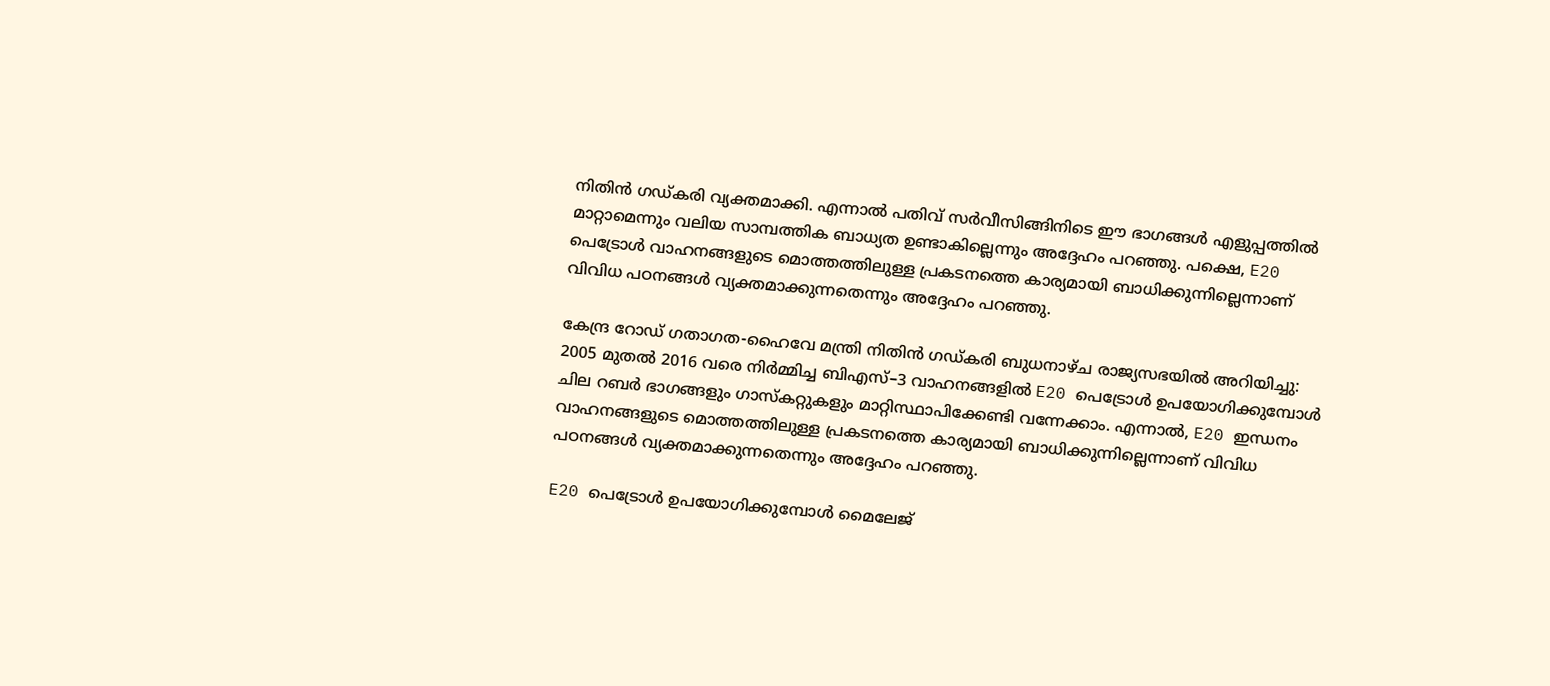നിതിൻ ഗഡ്കരി വ്യക്തമാക്കി. എന്നാൽ പതിവ് സർവീസിങ്ങിനിടെ ഈ ഭാഗങ്ങൾ എളുപ്പത്തിൽ മാറ്റാമെന്നും വലിയ സാമ്പത്തിക ബാധ്യത ഉണ്ടാകില്ലെന്നും അദ്ദേഹം പറഞ്ഞു. പക്ഷെ, E20 പെട്രോൾ വാഹനങ്ങളുടെ മൊത്തത്തിലുള്ള പ്രകടനത്തെ കാര്യമായി ബാധിക്കുന്നില്ലെന്നാണ് വിവിധ പഠനങ്ങൾ വ്യക്തമാക്കുന്നതെന്നും അദ്ദേഹം പറഞ്ഞു.

കേന്ദ്ര റോഡ് ഗതാഗത-ഹൈവേ മന്ത്രി നിതിൻ ഗഡ്കരി ബുധനാഴ്ച രാജ്യസഭയിൽ അറിയിച്ചു: 2005 മുതൽ 2016 വരെ നിർമ്മിച്ച ബിഎസ്–3 വാഹനങ്ങളിൽ E20 പെട്രോൾ ഉപയോഗിക്കുമ്പോൾ ചില റബർ ഭാഗങ്ങളും ഗാസ്‌കറ്റുകളും മാറ്റിസ്ഥാപിക്കേണ്ടി വന്നേക്കാം. എന്നാൽ, E20 ഇന്ധനം വാഹനങ്ങളുടെ മൊത്തത്തിലുള്ള പ്രകടനത്തെ കാര്യമായി ബാധിക്കുന്നില്ലെന്നാണ് വിവിധ പഠനങ്ങൾ വ്യക്തമാക്കുന്നതെന്നും അദ്ദേഹം പറഞ്ഞു.

E20 പെട്രോൾ ഉപയോഗിക്കുമ്പോൾ മൈലേജ്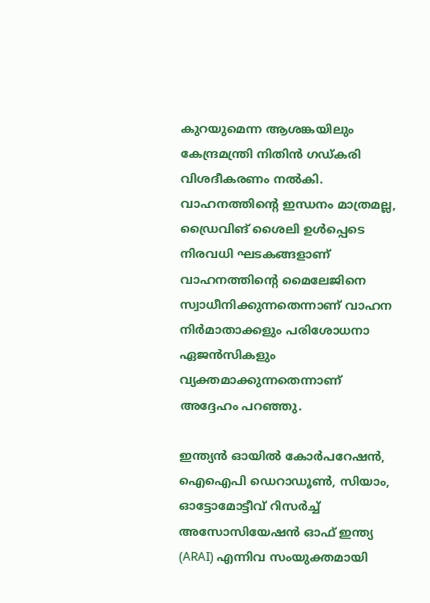കുറയുമെന്ന ആശങ്കയിലും കേന്ദ്രമന്ത്രി നിതിൻ ഗഡ്കരി വിശദീകരണം നൽകി. വാഹനത്തിന്റെ ഇന്ധനം മാത്രമല്ല, ഡ്രൈവിങ് ശൈലി ഉൾപ്പെടെ നിരവധി ഘടകങ്ങളാണ് വാഹനത്തിന്റെ മൈലേജിനെ സ്വാധീനിക്കുന്നതെന്നാണ് വാഹന നിർമാതാക്കളും പരിശോധനാ ഏജൻസികളും വ്യക്തമാക്കുന്നതെന്നാണ് അദ്ദേഹം പറഞ്ഞു.

ഇന്ത്യൻ ഓയിൽ കോർപറേഷൻ, ഐഐപി ഡെറാഡൂൺ, സിയാം, ഓട്ടോമോട്ടീവ് റിസർച്ച് അസോസിയേഷൻ ഓഫ് ഇന്ത്യ (ARAI) എന്നിവ സംയുക്തമായി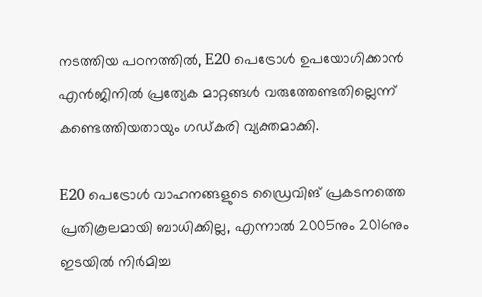നടത്തിയ പഠനത്തിൽ, E20 പെട്രോൾ ഉപയോഗിക്കാൻ എൻജിനിൽ പ്രത്യേക മാറ്റങ്ങൾ വരുത്തേണ്ടതില്ലെന്ന് കണ്ടെത്തിയതായും ഗഡ്കരി വ്യക്തമാക്കി.

E20 പെട്രോൾ വാഹനങ്ങളുടെ ഡ്രൈവിങ് പ്രകടനത്തെ പ്രതികൂലമായി ബാധിക്കില്ല, എന്നാൽ 2005നും 2016നും ഇടയിൽ നിർമിച്ച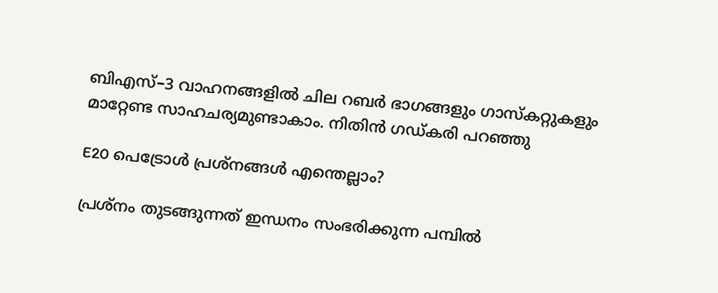ബിഎസ്–3 വാഹനങ്ങളിൽ ചില റബർ ഭാഗങ്ങളും ഗാസ്‌കറ്റുകളും മാറ്റേണ്ട സാഹചര്യമുണ്ടാകാം. നിതിൻ ഗഡ്കരി പറഞ്ഞു

E20 പെട്രോൾ പ്രശ്നങ്ങൾ എന്തെല്ലാം?

പ്രശ്‌നം തുടങ്ങുന്നത് ഇന്ധനം സംഭരിക്കുന്ന പമ്പിൽ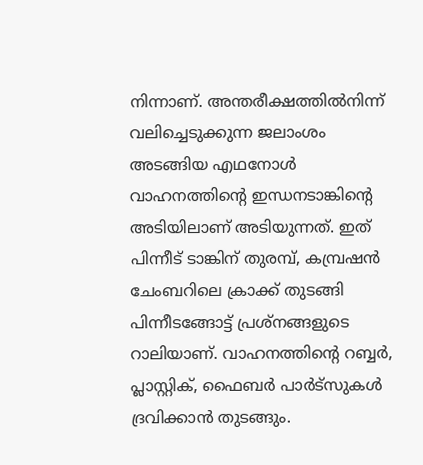നിന്നാണ്. അന്തരീക്ഷത്തിൽനിന്ന് വലിച്ചെടുക്കുന്ന ജലാംശം അടങ്ങിയ എഥനോൾ വാഹനത്തിന്റെ ഇന്ധനടാങ്കിന്റെ അടിയിലാണ് അടിയുന്നത്. ഇത് പിന്നീട് ടാങ്കിന് തുരമ്പ്, കമ്പ്രഷൻ ചേംബറിലെ ക്രാക്ക് തുടങ്ങി പിന്നീടങ്ങോട്ട് പ്രശ്‌നങ്ങളുടെ റാലിയാണ്. വാഹനത്തിന്റെ റബ്ബർ, പ്ലാസ്റ്റിക്, ഫൈബർ പാർട്‌സുകൾ ദ്രവിക്കാൻ തുടങ്ങും.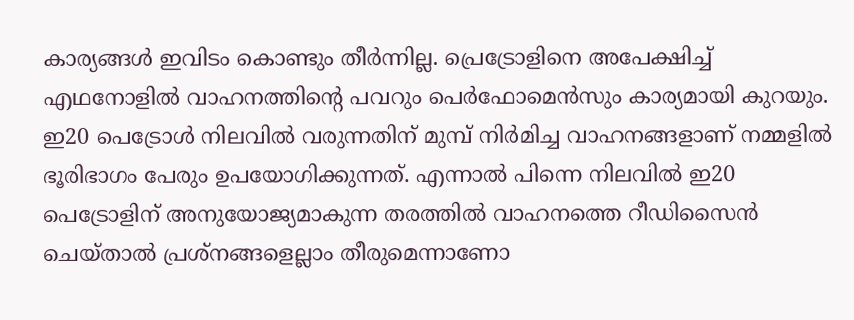കാര്യങ്ങൾ ഇവിടം കൊണ്ടും തീർന്നില്ല. പ്രെട്രോളിനെ അപേക്ഷിച്ച് എഥനോളിൽ വാഹനത്തിന്റെ പവറും പെർഫോമെൻസും കാര്യമായി കുറയും. ഇ20 പെട്രോൾ നിലവിൽ വരുന്നതിന് മുമ്പ് നിർമിച്ച വാഹനങ്ങളാണ് നമ്മളിൽ ഭൂരിഭാഗം പേരും ഉപയോഗിക്കുന്നത്. എന്നാൽ പിന്നെ നിലവിൽ ഇ20 പെട്രോളിന് അനുയോജ്യമാകുന്ന തരത്തിൽ വാഹനത്തെ റീഡിസൈൻ ചെയ്താൽ പ്രശ്‌നങ്ങളെല്ലാം തീരുമെന്നാണോ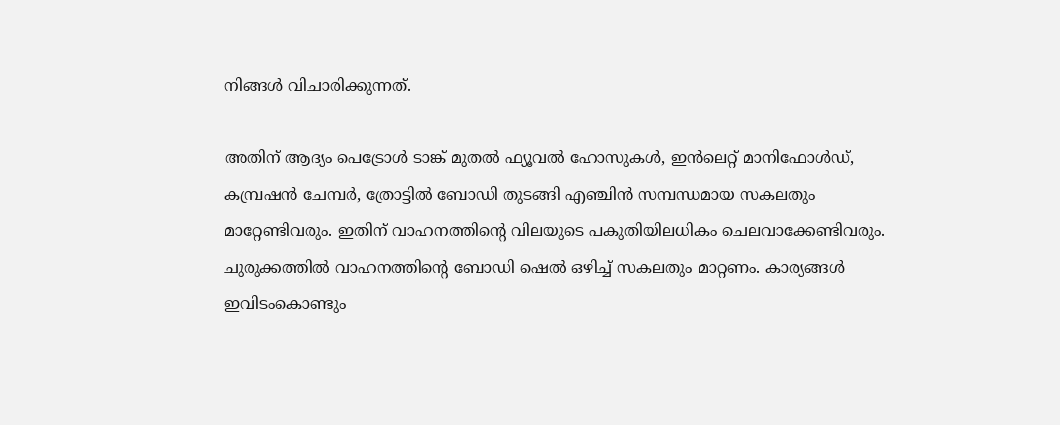നിങ്ങൾ വിചാരിക്കുന്നത്.

അതിന് ആദ്യം പെട്രോൾ ടാങ്ക് മുതൽ ഫ്യൂവൽ ഹോസുകൾ, ഇൻലെറ്റ് മാനിഫോൾഡ്, കമ്പ്രഷൻ ചേമ്പർ, ത്രോട്ടിൽ ബോഡി തുടങ്ങി എഞ്ചിൻ സമ്പന്ധമായ സകലതും മാറ്റേണ്ടിവരും. ഇതിന് വാഹനത്തിന്റെ വിലയുടെ പകുതിയിലധികം ചെലവാക്കേണ്ടിവരും. ചുരുക്കത്തിൽ വാഹനത്തിന്റെ ബോഡി ഷെൽ ഒഴിച്ച് സകലതും മാറ്റണം. കാര്യങ്ങൾ ഇവിടംകൊണ്ടും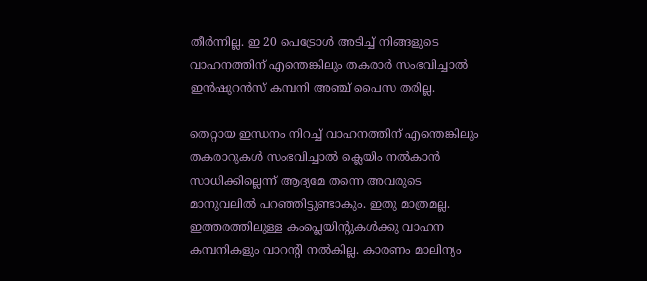തീർന്നില്ല. ഇ 20 പെട്രോൾ അടിച്ച് നിങ്ങളുടെ വാഹനത്തിന് എന്തെങ്കിലും തകരാർ സംഭവിച്ചാൽ ഇൻഷുറൻസ് കമ്പനി അഞ്ച് പൈസ തരില്ല.

തെറ്റായ ഇന്ധനം നിറച്ച് വാഹനത്തിന് എന്തെങ്കിലും തകരാറുകൾ സംഭവിച്ചാൽ ക്ലെയിം നൽകാൻ സാധിക്കില്ലെന്ന് ആദ്യമേ തന്നെ അവരുടെ മാനുവലിൽ പറഞ്ഞിട്ടുണ്ടാകും. ഇതു മാത്രമല്ല. ഇത്തരത്തിലുള്ള കംപ്ലെയിന്റുകൾക്കു വാഹന കമ്പനികളും വാറന്റി നൽകില്ല. കാരണം മാലിന്യം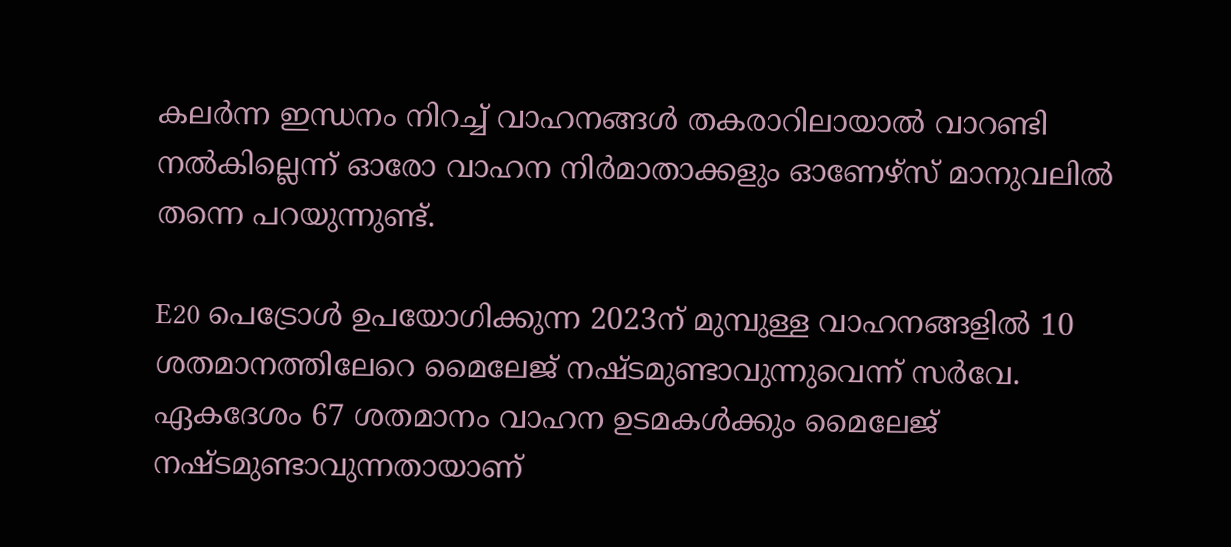കലർന്ന ഇന്ധനം നിറച്ച് വാഹനങ്ങൾ തകരാറിലായാൽ വാറണ്ടി നൽകില്ലെന്ന് ഓരോ വാഹന നിർമാതാക്കളും ഓണേഴ്‌സ് മാനുവലിൽ തന്നെ പറയുന്നുണ്ട്.

E20 പെട്രോൾ ഉപയോഗിക്കുന്ന 2023ന് മുമ്പുള്ള വാഹനങ്ങളിൽ 10 ശതമാനത്തിലേറെ മൈലേജ് നഷ്ടമുണ്ടാവുന്നുവെന്ന് സർവേ. ഏകദേശം 67 ശതമാനം വാഹന ഉടമകൾക്കും മൈലേജ് നഷ്ടമുണ്ടാവുന്നതായാണ്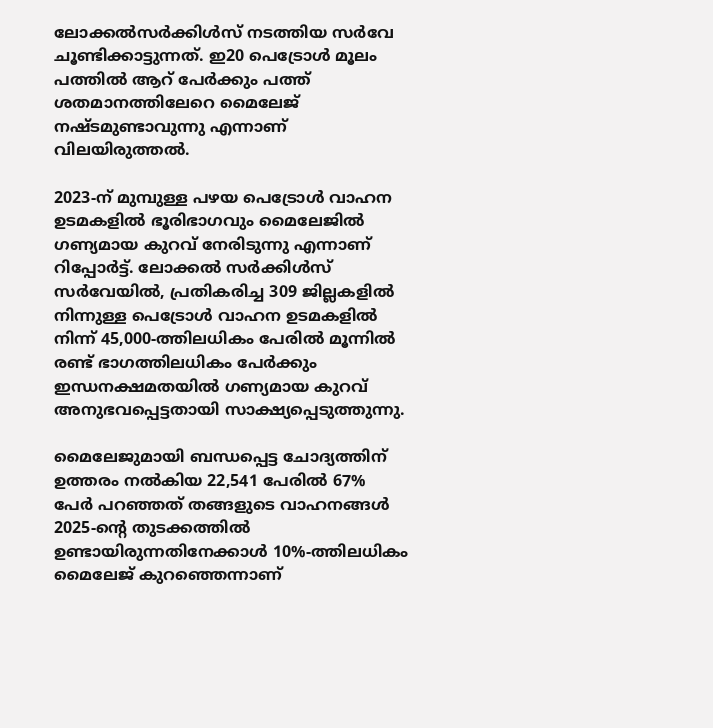ലോക്കൽസർക്കിൾസ് നടത്തിയ സർവേ ചൂണ്ടിക്കാട്ടുന്നത്. ഇ20 പെട്രോൾ മൂലം പത്തിൽ ആറ് പേർക്കും പത്ത് ശതമാനത്തിലേറെ മൈലേജ് നഷ്ടമുണ്ടാവുന്നു എന്നാണ് വിലയിരുത്തൽ.

2023-ന് മുമ്പുള്ള പഴയ പെട്രോൾ വാഹന ഉടമകളിൽ ഭൂരിഭാഗവും മൈലേജിൽ ഗണ്യമായ കുറവ് നേരിടുന്നു എന്നാണ് റിപ്പോർട്ട്. ലോക്കൽ സർക്കിൾസ് സർവേയിൽ, പ്രതികരിച്ച 309 ജില്ലകളിൽ നിന്നുള്ള പെട്രോൾ വാഹന ഉടമകളിൽ നിന്ന് 45,000-ത്തിലധികം പേരിൽ മൂന്നിൽ രണ്ട് ഭാഗത്തിലധികം പേർക്കും ഇന്ധനക്ഷമതയിൽ ഗണ്യമായ കുറവ് അനുഭവപ്പെട്ടതായി സാക്ഷ്യപ്പെടുത്തുന്നു.

മൈലേജുമായി ബന്ധപ്പെട്ട ചോദ്യത്തിന് ഉത്തരം നൽകിയ 22,541 പേരിൽ 67% പേർ പറഞ്ഞത് തങ്ങളുടെ വാഹനങ്ങൾ 2025-ന്റെ തുടക്കത്തിൽ ഉണ്ടായിരുന്നതിനേക്കാൾ 10%-ത്തിലധികം മൈലേജ് കുറഞ്ഞെന്നാണ്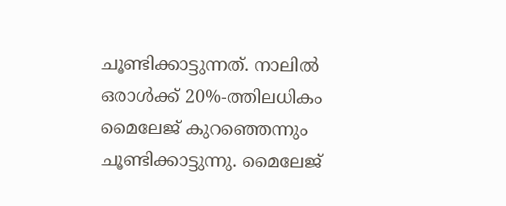ചൂണ്ടിക്കാട്ടുന്നത്. നാലിൽ ഒരാൾക്ക് 20%-ത്തിലധികം മൈലേജ് കുറഞ്ഞെന്നും ചൂണ്ടിക്കാട്ടുന്നു. മൈലേജ്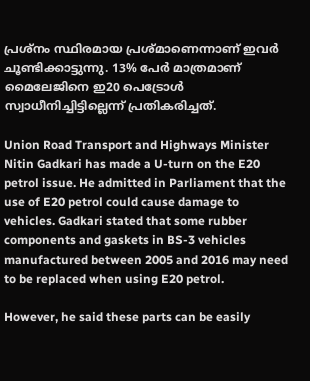പ്രശ്‌നം സ്ഥിരമായ പ്രശ്മാണെന്നാണ് ഇവർ ചൂണ്ടിക്കാട്ടുന്നു. 13% പേർ മാത്രമാണ് മൈലേജിനെ ഇ20 പെട്രോൾ സ്വാധീനിച്ചിട്ടില്ലെന്ന് പ്രതികരിച്ചത്.

Union Road Transport and Highways Minister Nitin Gadkari has made a U-turn on the E20 petrol issue. He admitted in Parliament that the use of E20 petrol could cause damage to vehicles. Gadkari stated that some rubber components and gaskets in BS-3 vehicles manufactured between 2005 and 2016 may need to be replaced when using E20 petrol.

However, he said these parts can be easily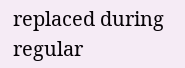replaced during regular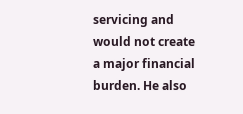servicing and would not create a major financial burden. He also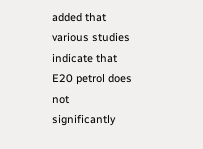added that various studies indicate that E20 petrol does not significantly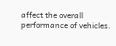affect the overall performance of vehicles.